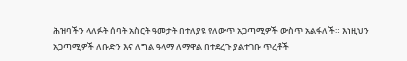ሕዝባችን ላለፉት ሰባት አስርት ዓመታት በተለያዩ የለውጥ አጋጣሚዎች ውስጥ አልፋለች። እነዚህን አጋጣሚዎች ለቡድን እና ለግል ዓላማ ለማዋል በተደረጉ ያልተገቡ ጥረቶች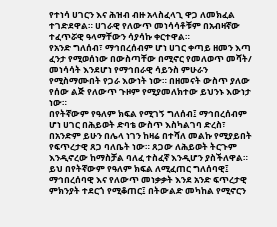የተነሳ ሀገርን እና ሕዝብ ብዙ አላስፈላጊ ዋጋ ለመክፈል ተገድደዋል። ሀገራዊ የለውጥ መነሳሳቶቹም በአብዛኛው ተፈጥሯዊ ዓላማቸውን ሳያሳኩ ቀርተዋል።
የአንድ ግለሰብ፣ ማኅበረሰብም ሆነ ሀገር ቀጣይ ዘመን እጣ ፈንታ የሚወሰነው በውስጣቸው በሚኖር የመለወጥ መሻት/ መነሳሳት እንደሆነ የማኅበራዊ ሳይንስ ምሁራን የሚስማሙበት የጋራ እውነት ነው። በዘመናት ውስጥ ያለው የሰው ልጅ የለውጥ ጉዞም የሚያመለክተው ይህንኑ እውነታ ነው።
በየትኛውም የዓለም ክፍል የሚገኝ ግለሰብ፤ ማኅበረሰብም ሆነ ሀገር በሕይወት ድባቴ ውስጥ እስካልገባ ድረስ፣ በአንድም ይሁን በሌላ ነገን ከዛሬ በተሻለ መልኩ የሚያይበት የፍጥረታዊ ጸጋ ባለቤት ነው። ጸጋው ለሕይወት ትርጉም እንዲኖረው ከማስቻል ባለፈ ተስፈኛ እንዲሆን ያስችለዋል።
ይህ በየትኛውም የዓለም ክፍል ለሚፈጠር ግለሰባዊ፤ ማኅበረሰባዊ እና የለውጥ መነቃቃት እንደ አንድ ፍጥረታዊ ምክንያት ተደርጎ የሚቆጠር፤ በትውልድ መካከል የሚኖርን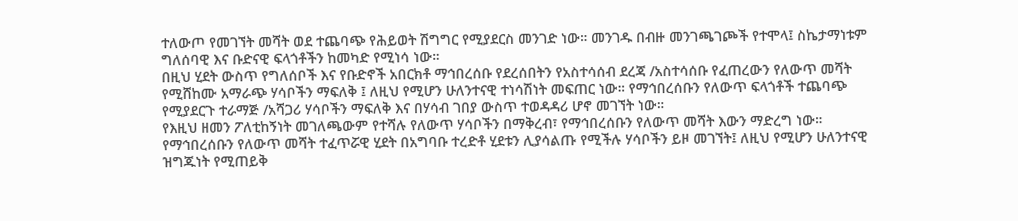ተለውጦ የመገኘት መሻት ወደ ተጨባጭ የሕይወት ሽግግር የሚያደርስ መንገድ ነው። መንገዱ በብዙ መንገጫገጮች የተሞላ፤ ስኬታማነቱም ግለሰባዊ እና ቡድናዊ ፍላጎቶችን ከመካድ የሚነሳ ነው።
በዚህ ሂደት ውስጥ የግለሰቦች እና የቡድኖች አበርክቶ ማኅበረሰቡ የደረሰበትን የአስተሳሰብ ደረጃ /አስተሳሰቡ የፈጠረውን የለውጥ መሻት የሚሸከሙ አማራጭ ሃሳቦችን ማፍለቅ ፤ ለዚህ የሚሆን ሁለንተናዊ ተነሳሽነት መፍጠር ነው። የማኅበረሰቡን የለውጥ ፍላጎቶች ተጨባጭ የሚያደርጉ ተራማጅ /አሻጋሪ ሃሳቦችን ማፍለቅ እና በሃሳብ ገበያ ውስጥ ተወዳዳሪ ሆኖ መገኘት ነው።
የእዚህ ዘመን ፖለቲከኝነት መገለጫውም የተሻሉ የለውጥ ሃሳቦችን በማቅረብ፣ የማኅበረሰቡን የለውጥ መሻት እውን ማድረግ ነው። የማኅበረሰቡን የለውጥ መሻት ተፈጥሯዊ ሂደት በአግባቡ ተረድቶ ሂደቱን ሊያሳልጡ የሚችሉ ሃሳቦችን ይዞ መገኘት፤ ለዚህ የሚሆን ሁለንተናዊ ዝግጁነት የሚጠይቅ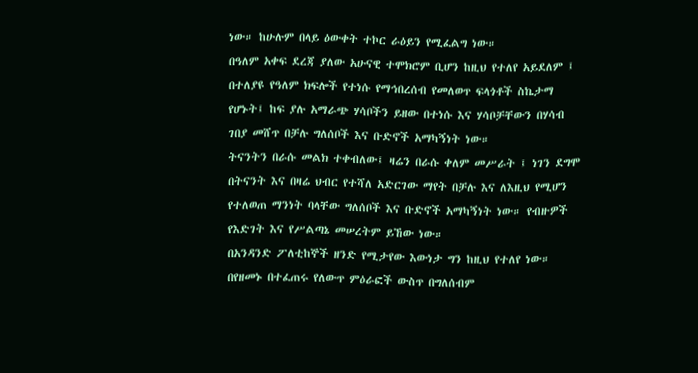ነው። ከሁሉም በላይ ዕውቀት ተኮር ራዕይን የሚፈልግ ነው።
በዓለም አቀፍ ደረጃ ያለው አሁናዊ ተሞክሮም ቢሆን ከዚህ የተለየ አይደለም ፤ በተለያዩ የዓለም ክፍሎች የተነሱ የማኅበረሰብ የመለወጥ ፍላጎቶች ስኬታማ የሆኑት፤ ከፍ ያሉ አማራጭ ሃሳቦችን ይዘው በተነሱ እና ሃሳቦቻቸውን በሃሳብ ገበያ መሸጥ በቻሉ ግለሰቦች እና ቡድኖች አማካኝነት ነው።
ትናንትን በራሱ መልክ ተቀብለው፤ ዛሬን በራሱ ቀለም መሥራት ፤ ነገን ደግሞ በትናንት እና በዛሬ ህብር የተሻለ አድርገው ማየት በቻሉ እና ለእዚህ የሚሆን የተለወጠ ማንነት ባላቸው ግለሰቦች እና ቡድኖች አማካኝነት ነው። የብዙዎች የእድገት እና የሥልጣኔ መሠረትም ይኸው ነው።
በአንዳንድ ፖለቲከኞች ዘንድ የሚታየው እውነታ ግን ከዚህ የተለየ ነው። በየዘመኑ በተፈጠሩ የለውጥ ምዕራፎች ውስጥ በግለሰብም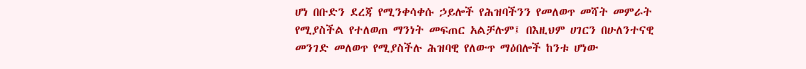ሆነ በቡድን ደረጃ የሚንቀሳቀሱ ኃይሎች የሕዝባችንን የመለወጥ መሻት መምራት የሚያስችል የተለወጠ ማንነት መፍጠር አልቻሉም፤ በእዚህም ሀገርን በሁለንተናዊ መንገድ መለወጥ የሚያስችሉ ሕዝባዊ የለውጥ ማዕበሎች ከንቱ ሆነው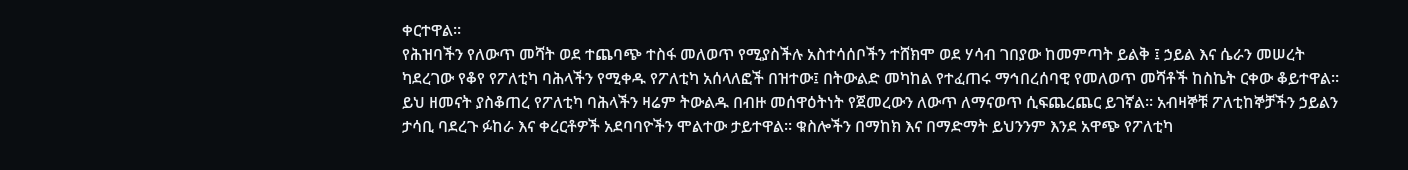ቀርተዋል።
የሕዝባችን የለውጥ መሻት ወደ ተጨባጭ ተስፋ መለወጥ የሚያስችሉ አስተሳሰቦችን ተሸክሞ ወደ ሃሳብ ገበያው ከመምጣት ይልቅ ፤ ኃይል እና ሴራን መሠረት ካደረገው የቆየ የፖለቲካ ባሕላችን የሚቀዱ የፖለቲካ አሰላለፎች በዝተው፤ በትውልድ መካከል የተፈጠሩ ማኅበረሰባዊ የመለወጥ መሻቶች ከስኬት ርቀው ቆይተዋል።
ይህ ዘመናት ያስቆጠረ የፖለቲካ ባሕላችን ዛሬም ትውልዱ በብዙ መሰዋዕትነት የጀመረውን ለውጥ ለማናወጥ ሲፍጨረጨር ይገኛል። አብዛኞቹ ፖለቲከኞቻችን ኃይልን ታሳቢ ባደረጉ ፉከራ እና ቀረርቶዎች አደባባዮችን ሞልተው ታይተዋል። ቁስሎችን በማከክ እና በማድማት ይህንንም እንደ አዋጭ የፖለቲካ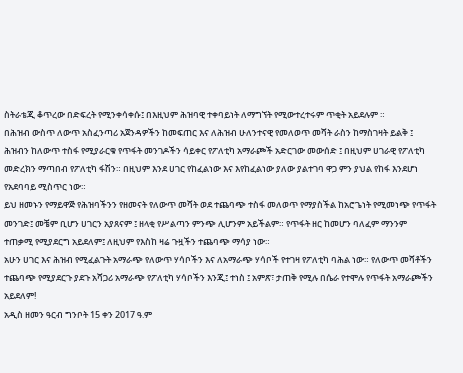ስትራቴጂ ቆጥረው በድፍረት የሚንቀሳቀሱ፤ በእዚህም ሕዝባዊ ተቀባይነት ለማግኘት የሚውተረተሩም ጥቂት አይደሉም ።
በሕዝብ ውስጥ ለውጥ አስፈንጣሪ አጀንዳዎችን ከመፍጠር እና ለሕዝብ ሁለንተናዊ የመለወጥ መሻት ራስን ከማስገዛት ይልቅ ፤ ሕዝብን ከለውጥ ተስፋ የሚያራርቁ የጥፋት መንገዶችን ሳይቀር የፖለቲካ አማራጮች አድርገው መውሰድ ፤ በዚህም ሀገራዊ የፖለቲካ መድረክን ማጣበብ የፖለቲካ ፋሽን። በዚህም እንደ ሀገር የከፈልነው እና እየከፈልነው ያለው ያልተገባ ዋጋ ምን ያህል የከፋ እንደሆነ የአደባባይ ሚስጥር ነው።
ይህ ዘመኑን የማይዋጅ የሕዝባችንን የዘመናት የለውጥ መሻት ወደ ተጨባጭ ተስፋ መለወጥ የማያስችል ከአሮጌነት የሚመነጭ የጥፋት መንገድ፤ መቼም ቢሆን ሀገርን አያጸናም ፤ ዘላቂ የሥልጣን ምንጭ ሊሆንም አይችልም። የጥፋት ዘር ከመሆን ባለፈም ማንንም ተጠቃሚ የሚያደርግ አይደለም፤ ለዚህም የእስከ ዛሬ ጉዟችን ተጨባጭ ማሳያ ነው።
አሁን ሀገር እና ሕዝብ የሚፈልጉት አማራጭ የለውጥ ሃሳቦችን እና ለአማራጭ ሃሳቦች የተገዛ የፖለቲካ ባሕል ነው። የለውጥ መሻቶችን ተጨባጭ የሚያደርጉ ያደጉ አሻጋሪ አማራጭ የፖለቲካ ሃሳቦችን እንጂ፤ ተነስ ፤ አምጽ፣ ታጠቅ የሚሉ በሴራ የተሞሉ የጥፋት አማራጮችን አይደለም!
አዲስ ዘመን ዓርብ ግንቦት 15 ቀን 2017 ዓ.ም